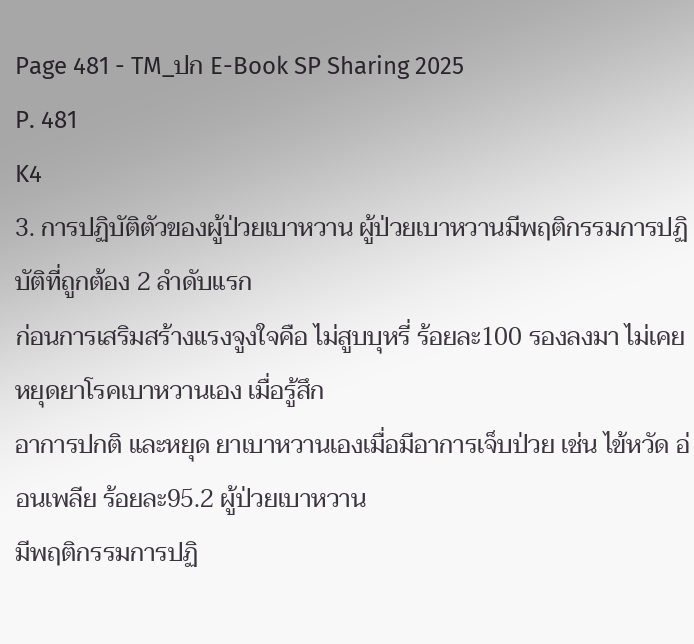Page 481 - TM_ปก E-Book SP Sharing 2025
P. 481
K4
3. การปฏิบัติตัวของผู้ป่วยเบาหวาน ผู้ป่วยเบาหวานมีพฤติกรรมการปฏิบัติที่ถูกต้อง 2 ลำดับแรก
ก่อนการเสริมสร้างแรงจูงใจคือ ไม่สูบบุหรี่ ร้อยละ100 รองลงมา ไม่เคย หยุดยาโรคเบาหวานเอง เมื่อรู้สึก
อาการปกติ และหยุด ยาเบาหวานเองเมื่อมีอาการเจ็บป่วย เช่น ไข้หวัด อ่อนเพลีย ร้อยละ95.2 ผู้ป่วยเบาหวาน
มีพฤติกรรมการปฏิ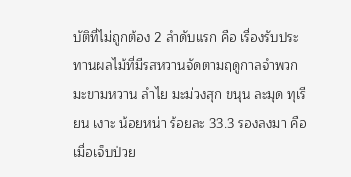บัติที่ไม่ถูกต้อง 2 ลำดับแรก คือ เรื่องรับประทานผลไม้ที่มีรสหวานจัดตามฤดูกาลจำพวก
มะขามหวาน ลำไย มะม่วงสุก ขนุน ละมุด ทุเรียน เงาะ น้อยหน่า ร้อยละ 33.3 รองลงมา คือเมื่อเจ็บป่วย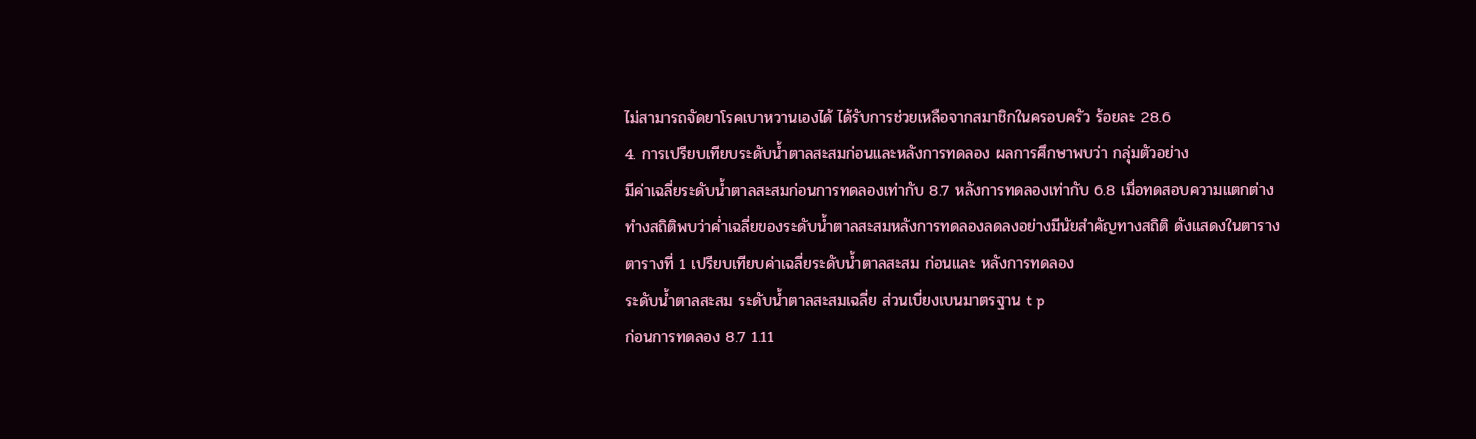ไม่สามารถจัดยาโรคเบาหวานเองได้ ได้รับการช่วยเหลือจากสมาชิกในครอบครัว ร้อยละ 28.6
4. การเปรียบเทียบระดับน้ำตาลสะสมก่อนและหลังการทดลอง ผลการศึกษาพบว่า กลุ่มตัวอย่าง
มีค่าเฉลี่ยระดับน้ำตาลสะสมก่อนการทดลองเท่ากับ 8.7 หลังการทดลองเท่ากับ 6.8 เมื่อทดสอบความแตกต่าง
ทำงสถิติพบว่าค่ำเฉลี่ยของระดับน้ำตาลสะสมหลังการทดลองลดลงอย่างมีนัยสำคัญทางสถิติ ดังแสดงในตาราง
ตารางที่ 1 เปรียบเทียบค่าเฉลี่ยระดับน้ำตาลสะสม ก่อนและ หลังการทดลอง
ระดับน้ำตาลสะสม ระดับน้ำตาลสะสมเฉลี่ย ส่วนเบี่ยงเบนมาตรฐาน t p
ก่อนการทดลอง 8.7 1.11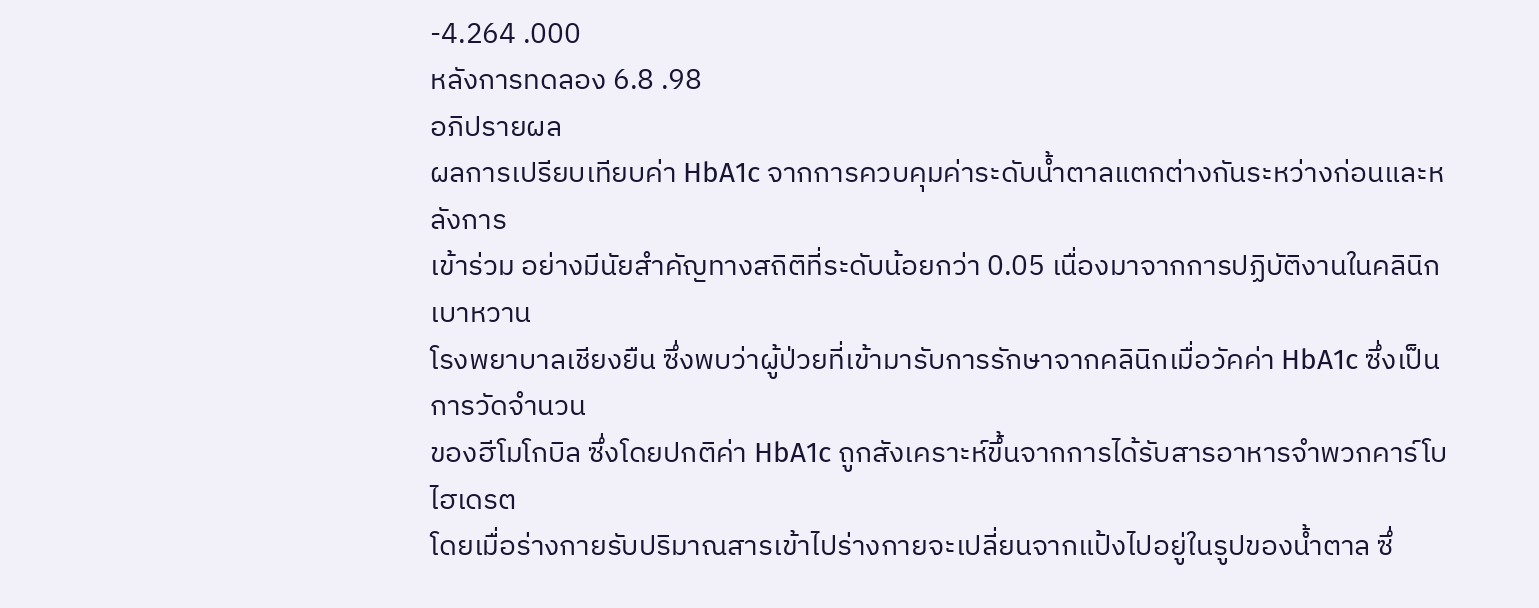-4.264 .000
หลังการทดลอง 6.8 .98
อภิปรายผล
ผลการเปรียบเทียบค่า HbA1c จากการควบคุมค่าระดับน้ำตาลแตกต่างกันระหว่างก่อนและหลังการ
เข้าร่วม อย่างมีนัยสำคัญทางสถิติที่ระดับน้อยกว่า 0.05 เนื่องมาจากการปฏิบัติงานในคลินิกเบาหวาน
โรงพยาบาลเชียงยืน ซึ่งพบว่าผู้ป่วยที่เข้ามารับการรักษาจากคลินิกเมื่อวัคค่า HbA1c ซึ่งเป็นการวัดจำนวน
ของฮีโมโกบิล ซึ่งโดยปกติค่า HbA1c ถูกสังเคราะห์ขึ้นจากการได้รับสารอาหารจำพวกคาร์โบไฮเดรต
โดยเมื่อร่างกายรับปริมาณสารเข้าไปร่างกายจะเปลี่ยนจากแป้งไปอยู่ในรูปของน้ำตาล ซึ่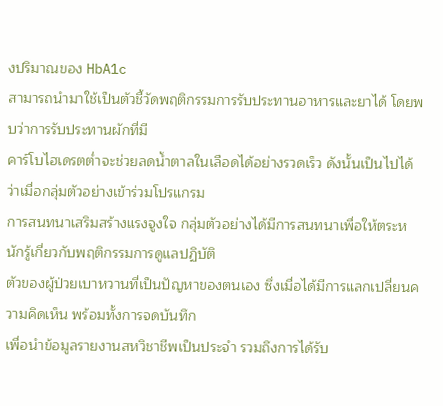งปริมาณของ HbA1c
สามารถนำมาใช้เป็นตัวชี้วัดพฤติกรรมการรับประทานอาหารและยาได้ โดยพบว่าการรับประทานผักที่มี
คาร์โบไฮเดรตต่ำจะช่วยลดน้ำตาลในเลือดได้อย่างรวดเร็ว ดังนั้นเป็นไปได้ว่าเมื่อกลุ่มตัวอย่างเข้าร่วมโปรแกรม
การสนทนาเสริมสร้างแรงจูงใจ กลุ่มตัวอย่างได้มีการสนทนาเพื่อให้ตระหนักรู้เกี่ยวกับพฤติกรรมการดูแลปฏิบัติ
ตัวของผู้ป่วยเบาหวานที่เป็นปัญหาของตนเอง ซึ่งเมื่อได้มีการแลกเปลี่ยนความคิดเห็น พร้อมทั้งการจดบันทึก
เพื่อนำข้อมูลรายงานสหวิชาชีพเป็นประจำ รวมถึงการได้รับ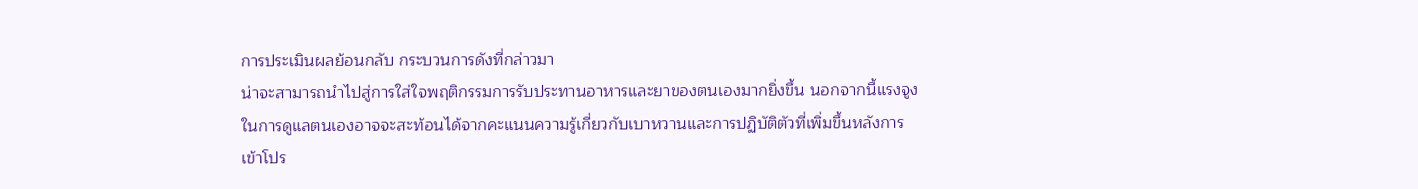การประเมินผลย้อนกลับ กระบวนการดังที่กล่าวมา
น่าจะสามารถนำไปสู่การใส่ใจพฤติกรรมการรับประทานอาหารและยาของตนเองมากยิ่งขึ้น นอกจากนี้แรงจูง
ในการดูแลตนเองอาจจะสะท้อนได้จากคะแนนความรู้เกี่ยวกับเบาหวานและการปฏิบัติตัวที่เพิ่มขึ้นหลังการ
เข้าโปร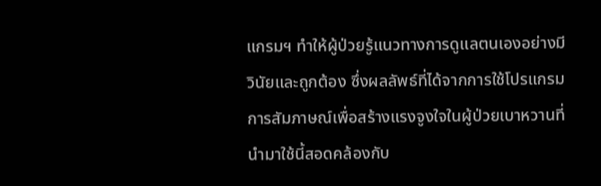แกรมฯ ทำให้ผู้ป่วยรู้แนวทางการดูแลตนเองอย่างมีวินัยและถูกต้อง ซึ่งผลลัพธ์ที่ได้จากการใช้โปรแกรม
การสัมภาษณ์เพื่อสร้างแรงจูงใจในผู้ป่วยเบาหวานที่นำมาใช้นี้สอดคล้องกับ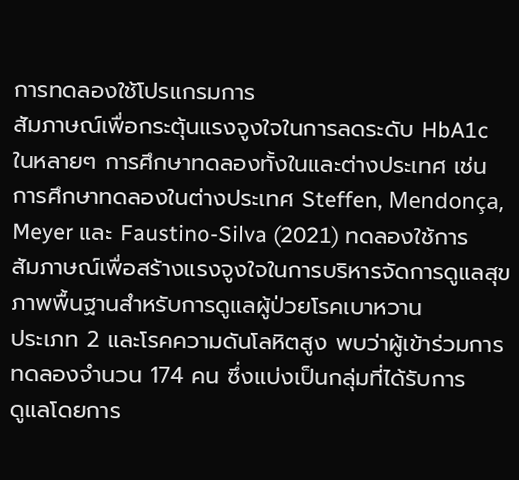การทดลองใช้โปรแกรมการ
สัมภาษณ์เพื่อกระตุ้นแรงจูงใจในการลดระดับ HbA1c ในหลายๆ การศึกษาทดลองทั้งในและต่างประเทศ เช่น
การศึกษาทดลองในต่างประเทศ Steffen, Mendonça, Meyer และ Faustino-Silva (2021) ทดลองใช้การ
สัมภาษณ์เพื่อสร้างแรงจูงใจในการบริหารจัดการดูแลสุขภาพพื้นฐานสำหรับการดูแลผู้ป่วยโรคเบาหวาน
ประเภท 2 และโรคความดันโลหิตสูง พบว่าผู้เข้าร่วมการทดลองจำนวน 174 คน ซึ่งแบ่งเป็นกลุ่มที่ได้รับการ
ดูแลโดยการ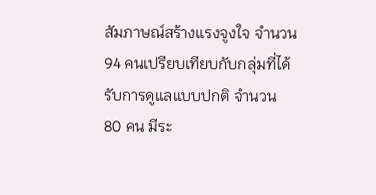สัมภาษณ์สร้างแรงจูงใจ จำนวน 94 คนเปรียบเทียบกับกลุ่มที่ได้รับการดูแลแบบปกติ จำนวน
80 คน มีระ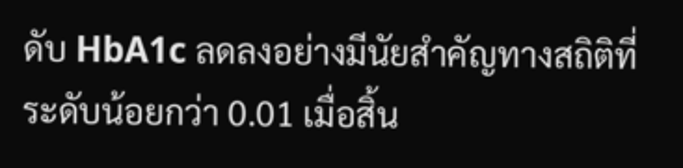ดับ HbA1c ลดลงอย่างมีนัยสำคัญทางสถิติที่ระดับน้อยกว่า 0.01 เมื่อสิ้น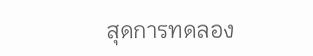สุดการทดลอง